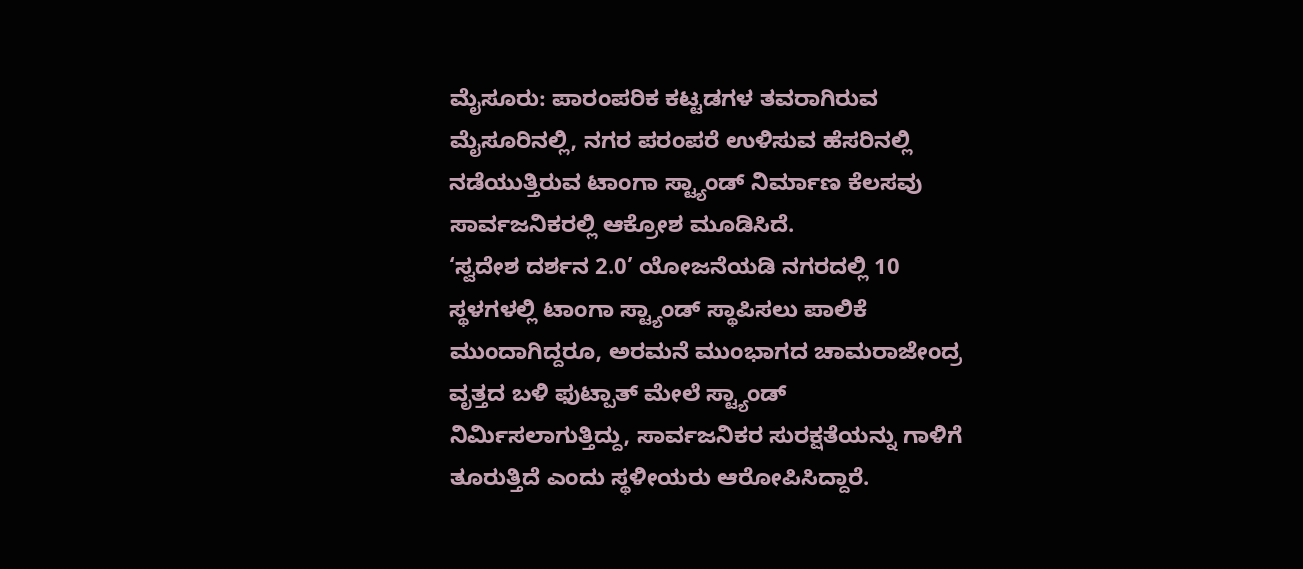ಮೈಸೂರು: ಪಾರಂಪರಿಕ ಕಟ್ಟಡಗಳ ತವರಾಗಿರುವ ಮೈಸೂರಿನಲ್ಲಿ, ನಗರ ಪರಂಪರೆ ಉಳಿಸುವ ಹೆಸರಿನಲ್ಲಿ ನಡೆಯುತ್ತಿರುವ ಟಾಂಗಾ ಸ್ಟ್ಯಾಂಡ್ ನಿರ್ಮಾಣ ಕೆಲಸವು ಸಾರ್ವಜನಿಕರಲ್ಲಿ ಆಕ್ರೋಶ ಮೂಡಿಸಿದೆ.
‘ಸ್ವದೇಶ ದರ್ಶನ 2.0’ ಯೋಜನೆಯಡಿ ನಗರದಲ್ಲಿ 10 ಸ್ಥಳಗಳಲ್ಲಿ ಟಾಂಗಾ ಸ್ಟ್ಯಾಂಡ್ ಸ್ಥಾಪಿಸಲು ಪಾಲಿಕೆ ಮುಂದಾಗಿದ್ದರೂ, ಅರಮನೆ ಮುಂಭಾಗದ ಚಾಮರಾಜೇಂದ್ರ ವೃತ್ತದ ಬಳಿ ಫುಟ್ಪಾತ್ ಮೇಲೆ ಸ್ಟ್ಯಾಂಡ್ ನಿರ್ಮಿಸಲಾಗುತ್ತಿದ್ದು, ಸಾರ್ವಜನಿಕರ ಸುರಕ್ಷತೆಯನ್ನು ಗಾಳಿಗೆ ತೂರುತ್ತಿದೆ ಎಂದು ಸ್ಥಳೀಯರು ಆರೋಪಿಸಿದ್ದಾರೆ.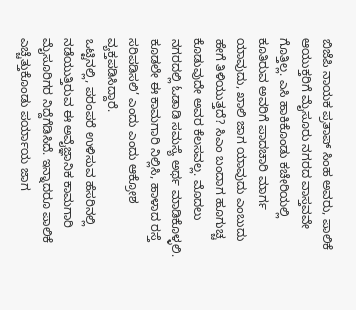ಬಿಜೆಪಿ ನಾಯಕ ಪ್ರತಾಪ್ ಸಿಂಹ ಅವರು, ಪಾಲಿಕೆ ಆಯುಕ್ತರಿಗೆ ಮೈಸೂರು ನಗರದ ವಾಸ್ತವವೇ ಗೊತ್ತಿಲ್ಲ. ಎಸಿ ಹಾಕಿಕೊಂಡು ಕಚೇರಿಯಲ್ಲಿ ಕೂತಿರುವ ಅವರಿಗೆ ಪಾದಚಾರಿ ಮಾರ್ಗ ಯಾವುದು, ಖಾಲಿ ಜಾಗ ಯಾವುದು ಎಂಬುದು ಹೇಗೆ ತಿಳಿಯುತ್ತದೆ? ಸಿಎಂ ಬಂದಾಗ ಹೂಗುಚ್ಚ ಕೊಡುವುದೇ ಅವರ ಕೆಲಸವಲ್ಲ. ಮೊದಲು ನಗರದಲ್ಲಿ ಓಡಾಡಿ ಸಮಸ್ಯೆ ಅರ್ಥ ಮಾಡಿಕೊಳ್ಳಲಿ. ಕೂಡಲೇ ಈ ಕಾಮಗಾರಿ ನಿಲ್ಲಿಸಿ, ಹಾಳಾದ ರಸ್ತೆ ಸರಿಪಡಿಸಲಿ’ ಎಂದು ಎಂದು ಆಕ್ರೋಶ ವ್ಯಕ್ತಪಡಿಸಿದ್ದಾರೆ.
ಒಟ್ಟಿನಲ್ಲಿ, ಪರಂಪರೆ ಉಳಿಸುವ ಹೆಸರಿನಲ್ಲಿ ನಡೆಯುತ್ತಿರುವ ಈ ಅವೈಜ್ಞಾನಿಕ ಕಾಮಗಾರಿ ಮೈಸೂರಿಗರ ನಿದ್ದೆಗೆಡಿಸಿದೆ. ಇನ್ನಾದರೂ ಪಾಲಿಕೆ ಎಚ್ಚೆತ್ತುಕೊಂಡು ಪರ್ಯಾಯ ಜಾಗ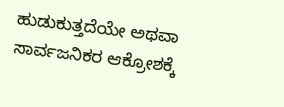ಹುಡುಕುತ್ತದೆಯೇ ಅಥವಾ ಸಾರ್ವಜನಿಕರ ಆಕ್ರೋಶಕ್ಕೆ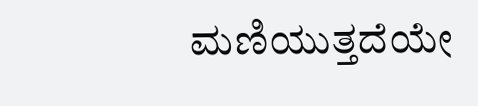ಮಣಿಯುತ್ತದೆಯೇ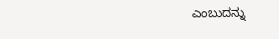ಎಂಬುದನ್ನು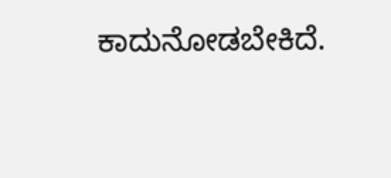ಕಾದುನೋಡಬೇಕಿದೆ.